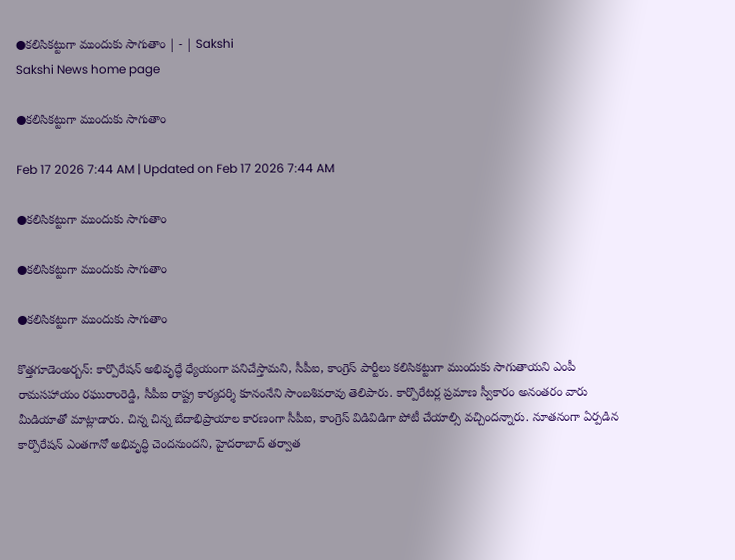●కలిసికట్టుగా ముందుకు సాగుతాం | - | Sakshi
Sakshi News home page

●కలిసికట్టుగా ముందుకు సాగుతాం

Feb 17 2026 7:44 AM | Updated on Feb 17 2026 7:44 AM

●కలిసికట్టుగా ముందుకు సాగుతాం

●కలిసికట్టుగా ముందుకు సాగుతాం

●కలిసికట్టుగా ముందుకు సాగుతాం

కొత్తగూడెంఅర్బన్‌: కార్పొరేషన్‌ అభివృద్ధే ధ్యేయంగా పనిచేస్తామని, సీపీఐ, కాంగ్రెస్‌ పార్టీలు కలిసికట్టుగా ముందుకు సాగుతాయని ఎంపీ రామసహాయం రఘురాంరెడ్డి, సీపీఐ రాష్ట్ర కార్యదర్శి కూనంనేని సాంబశివరావు తెలిపారు. కార్పొరేటర్ల ప్రమాణ స్వీకారం అనంతరం వారు మీడియాతో మాట్లాడారు. చిన్న చిన్న బేదాభిప్రాయాల కారణంగా సీపీఐ, కాంగ్రెస్‌ విడివిడిగా పోటీ చేయాల్సి వచ్చిందన్నారు. నూతనంగా ఏర్పడిన కార్పొరేషన్‌ ఎంతగానో అభివృద్ధి చెందనుందని, హైదరాబాద్‌ తర్వాత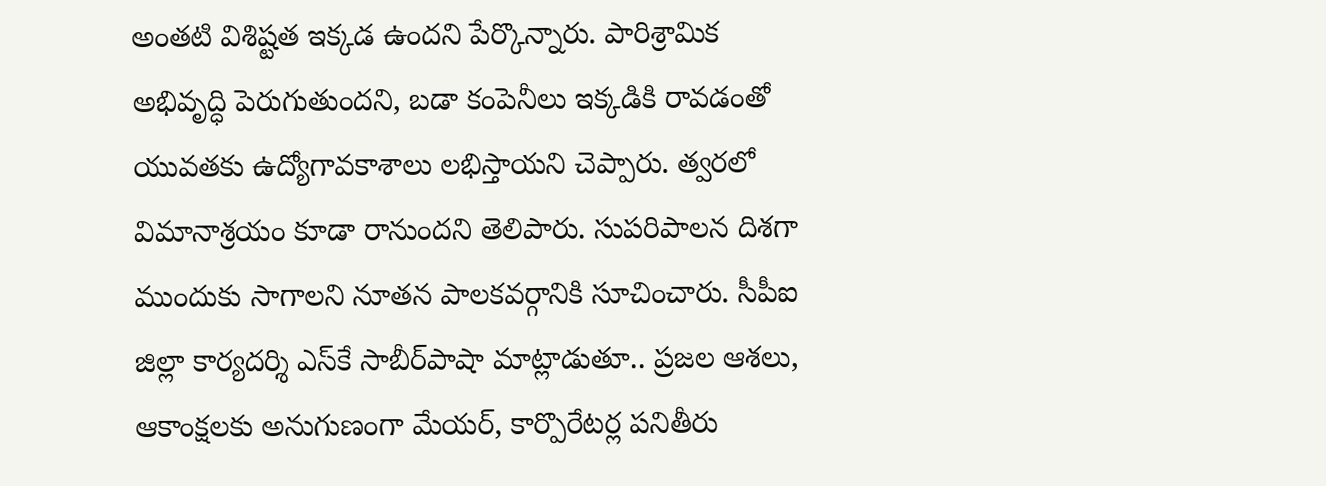అంతటి విశిష్టత ఇక్కడ ఉందని పేర్కొన్నారు. పారిశ్రామిక అభివృద్ధి పెరుగుతుందని, బడా కంపెనీలు ఇక్కడికి రావడంతో యువతకు ఉద్యోగావకాశాలు లభిస్తాయని చెప్పారు. త్వరలో విమానాశ్రయం కూడా రానుందని తెలిపారు. సుపరిపాలన దిశగా ముందుకు సాగాలని నూతన పాలకవర్గానికి సూచించారు. సీపీఐ జిల్లా కార్యదర్శి ఎస్‌కే సాబీర్‌పాషా మాట్లాడుతూ.. ప్రజల ఆశలు, ఆకాంక్షలకు అనుగుణంగా మేయర్‌, కార్పొరేటర్ల పనితీరు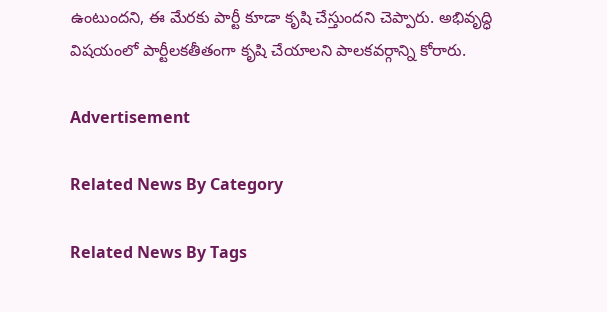ఉంటుందని, ఈ మేరకు పార్టీ కూడా కృషి చేస్తుందని చెప్పారు. అభివృద్ధి విషయంలో పార్టీలకతీతంగా కృషి చేయాలని పాలకవర్గాన్ని కోరారు.

Advertisement

Related News By Category

Related News By Tags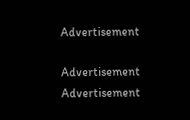Advertisement

Advertisement
Advertisement